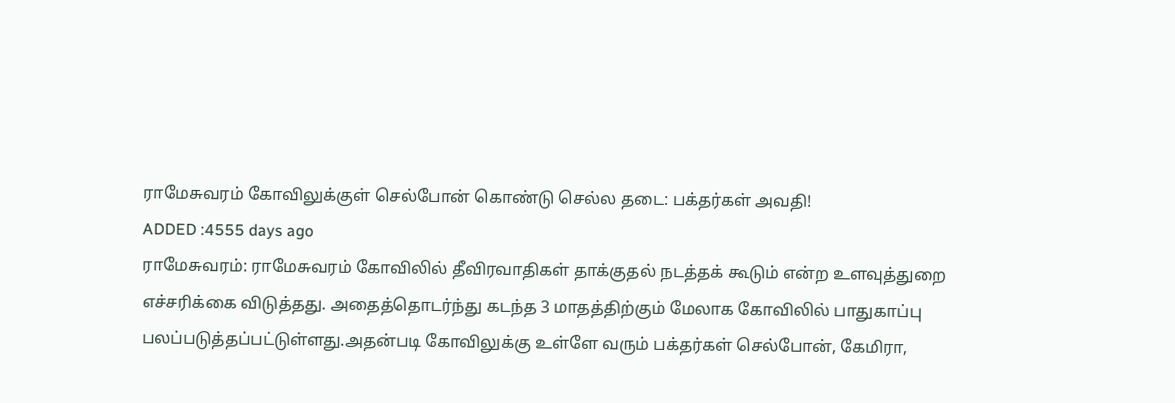ராமேசுவரம் கோவிலுக்குள் செல்போன் கொண்டு செல்ல தடை: பக்தர்கள் அவதி!
ADDED :4555 days ago
ராமேசுவரம்: ராமேசுவரம் கோவிலில் தீவிரவாதிகள் தாக்குதல் நடத்தக் கூடும் என்ற உளவுத்துறை எச்சரிக்கை விடுத்தது. அதைத்தொடர்ந்து கடந்த 3 மாதத்திற்கும் மேலாக கோவிலில் பாதுகாப்பு பலப்படுத்தப்பட்டுள்ளது.அதன்படி கோவிலுக்கு உள்ளே வரும் பக்தர்கள் செல்போன், கேமிரா,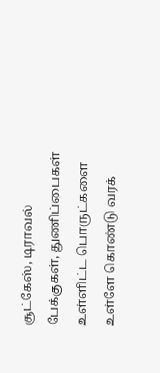சூட்கேஸ், டிராவல் பேக்குகள், துணிப்பைகள் உள்ளிட்ட பொருட்களை உள்ளே கொண்டு வரக்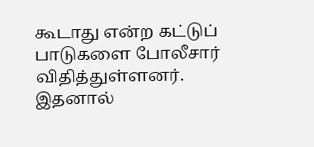கூடாது என்ற கட்டுப் பாடுகளை போலீசார் விதித்துள்ளனர். இதனால்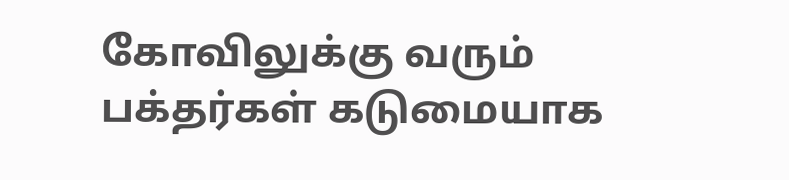கோவிலுக்கு வரும் பக்தர்கள் கடுமையாக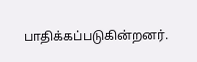பாதிக்கப்படுகின்றனர்.